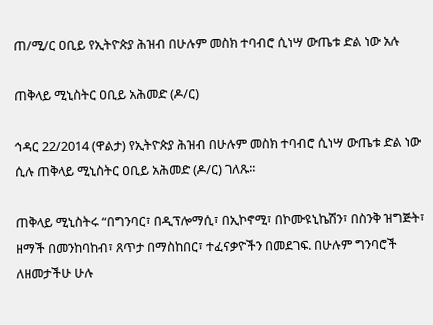ጠ/ሚ/ር ዐቢይ የኢትዮጵያ ሕዝብ በሁሉም መስክ ተባብሮ ሲነሣ ውጤቱ ድል ነው አሉ

ጠቅላይ ሚኒስትር ዐቢይ አሕመድ (ዶ/ር)

ኅዳር 22/2014 (ዋልታ) የኢትዮጵያ ሕዝብ በሁሉም መስክ ተባብሮ ሲነሣ ውጤቱ ድል ነው ሲሉ ጠቅላይ ሚኒስትር ዐቢይ አሕመድ (ዶ/ር) ገለጹ፡፡

ጠቅላይ ሚኒስትሩ “በግንባር፣ በዲፕሎማሲ፣ በኢኮኖሚ፣ በኮሙዩኒኬሽን፣ በስንቅ ዝግጅት፣ ዘማች በመንከባከብ፣ ጸጥታ በማስከበር፣ ተፈናቃዮችን በመደገፍ. በሁሉም ግንባሮች ለዘመታችሁ ሁሉ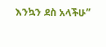እንኳን ደስ አላችሁ”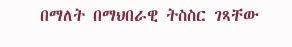በማለት በማህበራዊ ትስስር ገጻቸው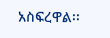አስፍረዋል፡፡